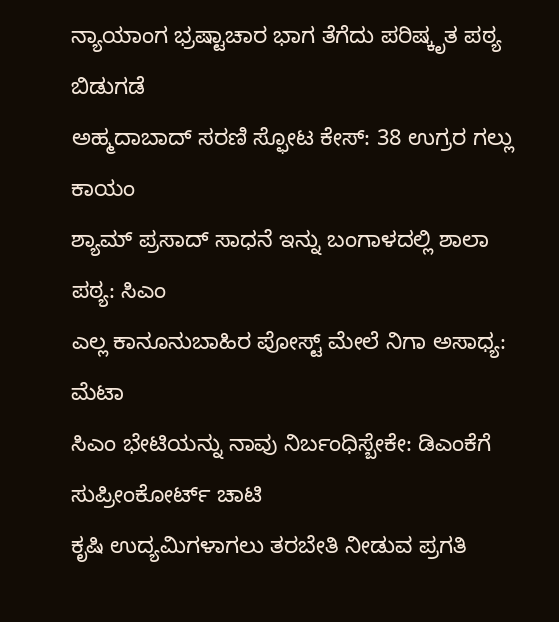ನ್ಯಾಯಾಂಗ ಭ್ರಷ್ಟಾಚಾರ ಭಾಗ ತೆಗೆದು ಪರಿಷ್ಕೃತ ಪಠ್ಯ ಬಿಡುಗಡೆ
ಅಹ್ಮದಾಬಾದ್ ಸರಣಿ ಸ್ಫೋಟ ಕೇಸ್: 38 ಉಗ್ರರ ಗಲ್ಲು ಕಾಯಂ
ಶ್ಯಾಮ್ ಪ್ರಸಾದ್ ಸಾಧನೆ ಇನ್ನು ಬಂಗಾಳದಲ್ಲಿ ಶಾಲಾ ಪಠ್ಯ: ಸಿಎಂ
ಎಲ್ಲ ಕಾನೂನುಬಾಹಿರ ಪೋಸ್ಟ್ ಮೇಲೆ ನಿಗಾ ಅಸಾಧ್ಯ: ಮೆಟಾ
ಸಿಎಂ ಭೇಟಿಯನ್ನು ನಾವು ನಿರ್ಬಂಧಿಸ್ಬೇಕೇ: ಡಿಎಂಕೆಗೆ ಸುಪ್ರೀಂಕೋರ್ಟ್ ಚಾಟಿ
ಕೃಷಿ ಉದ್ಯಮಿಗಳಾಗಲು ತರಬೇತಿ ನೀಡುವ ಪ್ರಗತಿ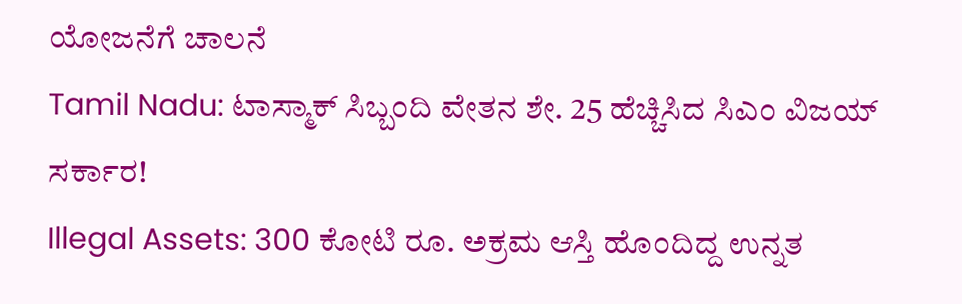ಯೋಜನೆಗೆ ಚಾಲನೆ
Tamil Nadu: ಟಾಸ್ಮಾಕ್ ಸಿಬ್ಬಂದಿ ವೇತನ ಶೇ. 25 ಹೆಚ್ಚಿಸಿದ ಸಿಎಂ ವಿಜಯ್ ಸರ್ಕಾರ!
Illegal Assets: 300 ಕೋಟಿ ರೂ. ಅಕ್ರಮ ಆಸ್ತಿ ಹೊಂದಿದ್ದ ಉನ್ನತ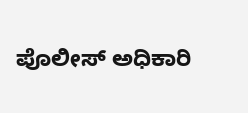ಪೊಲೀಸ್ ಅಧಿಕಾರಿ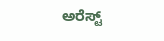ಅರೆಸ್ಟ್